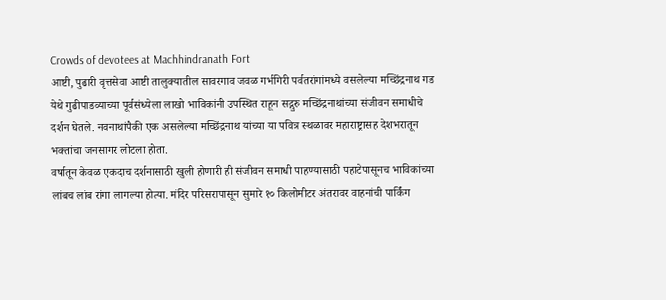Crowds of devotees at Machhindranath Fort
आष्टी, पुढारी वृत्तसेवा आष्टी तालुक्यातील सावरगाव जवळ गर्भगिरी पर्वतरांगांमध्ये वसलेल्या मच्छिंद्रनाथ गड येथे गुढीपाडव्याच्या पूर्वसंध्येला लाखो भाविकांनी उपस्थित राहून सद्गुरु मच्छिंद्रनाथांच्या संजीवन समाधीचे दर्शन घेतले. नवनाथांपैकी एक असलेल्या मच्छिंद्रनाथ यांच्या या पवित्र स्थळावर महाराष्ट्रासह देशभरातून भक्तांचा जनसागर लोटला होता.
वर्षातून केवळ एकदाच दर्शनासाठी खुली होणारी ही संजीवन समाधी पाहण्यासाठी पहाटेपासूनच भाविकांच्या लांबच लांब रांगा लागल्या होत्या. मंदिर परिसरापासून सुमारे १० किलोमीटर अंतरावर वाहनांची पार्किंग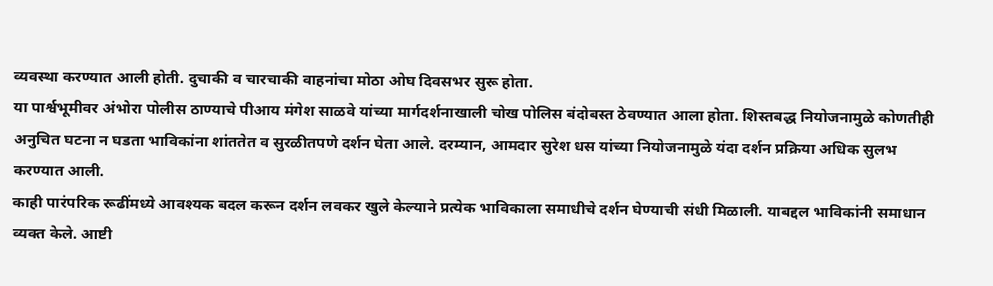व्यवस्था करण्यात आली होती. दुचाकी व चारचाकी वाहनांचा मोठा ओघ दिवसभर सुरू होता.
या पार्श्वभूमीवर अंभोरा पोलीस ठाण्याचे पीआय मंगेश साळवे यांच्या मार्गदर्शनाखाली चोख पोलिस बंदोबस्त ठेवण्यात आला होता. शिस्तबद्ध नियोजनामुळे कोणतीही अनुचित घटना न घडता भाविकांना शांततेत व सुरळीतपणे दर्शन घेता आले. दरम्यान, आमदार सुरेश धस यांच्या नियोजनामुळे यंदा दर्शन प्रक्रिया अधिक सुलभ करण्यात आली.
काही पारंपरिक रूढींमध्ये आवश्यक बदल करून दर्शन लवकर खुले केल्याने प्रत्येक भाविकाला समाधीचे दर्शन घेण्याची संधी मिळाली. याबद्दल भाविकांनी समाधान व्यक्त केले. आष्टी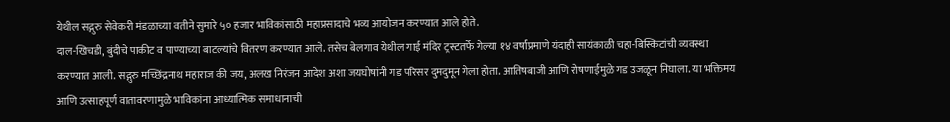येथील सद्गुरु सेवेकरी मंडळाच्या वतीने सुमारे ५० हजार भाविकांसाठी महाप्रसादाचे भव्य आयोजन करण्यात आले होते.
दाल-खिचडी, बुंदीचे पाकीट व पाण्याच्या बाटल्यांचे वितरण करण्यात आले. तसेच बेलगाव येथील गाई मंदिर ट्रस्टतर्फे गेल्या १४ वर्षांप्रमाणे यंदाही सायंकाळी चहा-बिस्किटांची व्यवस्था करण्यात आली. सद्गुरु मच्छिंद्रनाथ महाराज की जय, अलख निरंजन आदेश अशा जयघोषांनी गड परिसर दुमदुमून गेला होता. आतिषबाजी आणि रोषणाईमुळे गड उजळून निघाला. या भक्तिमय आणि उत्साहपूर्ण वातावरणामुळे भाविकांना आध्यात्मिक समाधानाची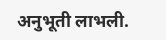अनुभूती लाभली.